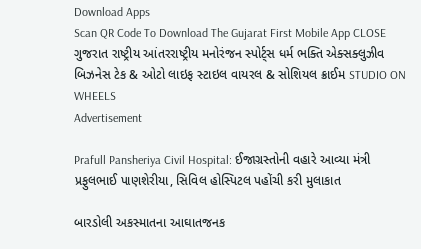Download Apps
Scan QR Code To Download The Gujarat First Mobile App CLOSE
ગુજરાત રાષ્ટ્રીય આંતરરાષ્ટ્રીય મનોરંજન સ્પોર્ટ્સ ધર્મ ભક્તિ એક્સક્લુઝીવ બિઝનેસ ટેક & ઓટો લાઇફ સ્ટાઇલ વાયરલ & સોશિયલ ક્રાઈમ STUDIO ON WHEELS
Advertisement

Prafull Pansheriya Civil Hospital: ઈજાગ્રસ્તોની વહારે આવ્યા મંત્રી પ્રફુલભાઈ પાણશેરીયા, સિવિલ હોસ્પિટલ પહોંચી કરી મુલાકાત

બારડોલી અકસ્માતના આઘાતજનક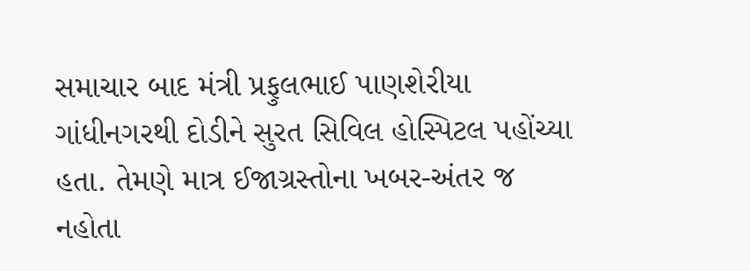સમાચાર બાદ મંત્રી પ્રફુલભાઈ પાણશેરીયા ગાંધીનગરથી દોડીને સુરત સિવિલ હોસ્પિટલ પહોંચ્યા હતા. તેમણે માત્ર ઈજાગ્રસ્તોના ખબર-અંતર જ નહોતા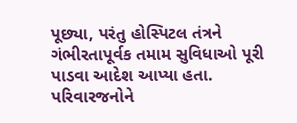પૂછ્યા, પરંતુ હોસ્પિટલ તંત્રને ગંભીરતાપૂર્વક તમામ સુવિધાઓ પૂરી પાડવા આદેશ આપ્યા હતા. પરિવારજનોને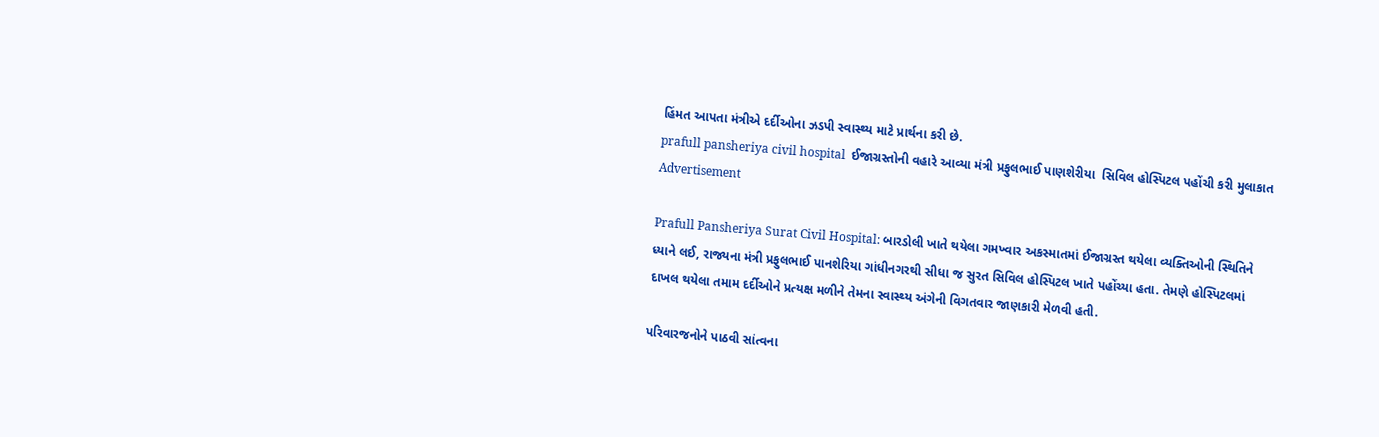હિંમત આપતા મંત્રીએ દર્દીઓના ઝડપી સ્વાસ્થ્ય માટે પ્રાર્થના કરી છે.
prafull pansheriya civil hospital  ઈજાગ્રસ્તોની વહારે આવ્યા મંત્રી પ્રફુલભાઈ પાણશેરીયા  સિવિલ હોસ્પિટલ પહોંચી કરી મુલાકાત
Advertisement

Prafull Pansheriya Surat Civil Hospital: બારડોલી ખાતે થયેલા ગમખ્વાર અકસ્માતમાં ઈજાગ્રસ્ત થયેલા વ્યક્તિઓની સ્થિતિને ધ્યાને લઈ, રાજ્યના મંત્રી પ્રફુલભાઈ પાનશેરિયા ગાંધીનગરથી સીધા જ સુરત સિવિલ હોસ્પિટલ ખાતે પહોંચ્યા હતા. તેમણે હોસ્પિટલમાં દાખલ થયેલા તમામ દર્દીઓને પ્રત્યક્ષ મળીને તેમના સ્વાસ્થ્ય અંગેની વિગતવાર જાણકારી મેળવી હતી.

પરિવારજનોને પાઠવી સાંત્વના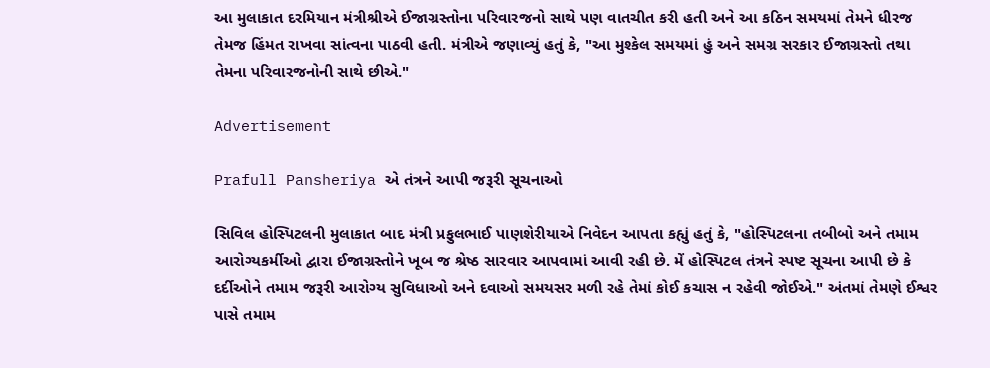આ મુલાકાત દરમિયાન મંત્રીશ્રીએ ઈજાગ્રસ્તોના પરિવારજનો સાથે પણ વાતચીત કરી હતી અને આ કઠિન સમયમાં તેમને ધીરજ તેમજ હિંમત રાખવા સાંત્વના પાઠવી હતી. મંત્રીએ જણાવ્યું હતું કે, "આ મુશ્કેલ સમયમાં હું અને સમગ્ર સરકાર ઈજાગ્રસ્તો તથા તેમના પરિવારજનોની સાથે છીએ."

Advertisement

Prafull Pansheriya એ તંત્રને આપી જરૂરી સૂચનાઓ

સિવિલ હોસ્પિટલની મુલાકાત બાદ મંત્રી પ્રફુલભાઈ પાણશેરીયાએ નિવેદન આપતા કહ્યું હતું કે, "હોસ્પિટલના તબીબો અને તમામ આરોગ્યકર્મીઓ દ્વારા ઈજાગ્રસ્તોને ખૂબ જ શ્રેષ્ઠ સારવાર આપવામાં આવી રહી છે. મેં હોસ્પિટલ તંત્રને સ્પષ્ટ સૂચના આપી છે કે દર્દીઓને તમામ જરૂરી આરોગ્ય સુવિધાઓ અને દવાઓ સમયસર મળી રહે તેમાં કોઈ કચાસ ન રહેવી જોઈએ." અંતમાં તેમણે ઈશ્વર પાસે તમામ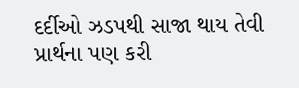દર્દીઓ ઝડપથી સાજા થાય તેવી પ્રાર્થના પણ કરી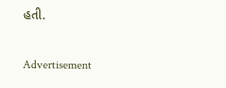હતી.

Advertisement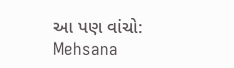આ પણ વાંચો: Mehsana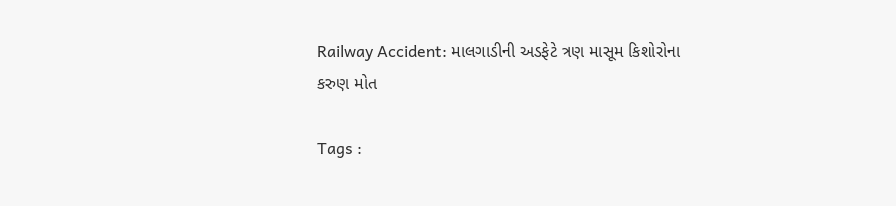Railway Accident: માલગાડીની અડફેટે ત્રણ માસૂમ કિશોરોના કરુણ મોત

Tags :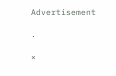Advertisement

.

×